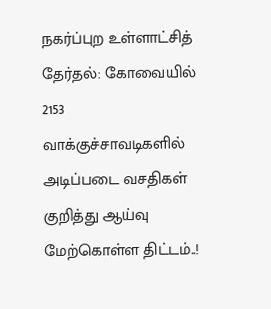நகர்ப்புற உள்ளாட்சித் தேர்தல்: கோவையில் 2153 வாக்குச்சாவடிகளில் அடிப்படை வசதிகள் குறித்து ஆய்வு மேற்கொள்ள திட்டம்..!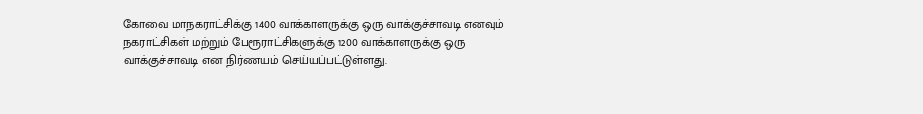கோவை மாநகராட்சிக்கு 1400 வாக்காளருக்கு ஒரு வாக்குச்சாவடி எனவும் நகராட்சிகள் மற்றும் பேரூராட்சிகளுக்கு 1200 வாக்காளருக்கு ஒரு வாக்குச்சாவடி என நிர்ணயம் செய்யப்பட்டுள்ளது.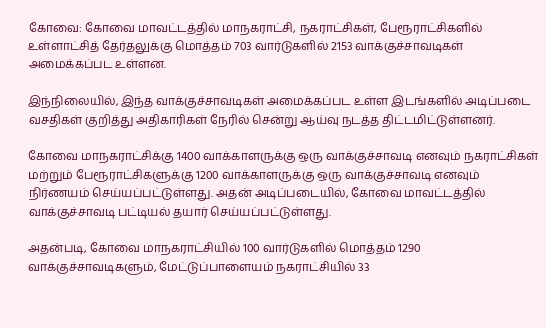கோவை: கோவை மாவட்டத்தில் மாநகராட்சி, நகராட்சிகள், பேரூராட்சிகளில் உள்ளாட்சித் தேர்தலுக்கு மொத்தம் 703 வார்டுகளில் 2153 வாக்குச்சாவடிகள் அமைக்கப்பட உள்ளன.

இந்நிலையில், இந்த வாக்குச்சாவடிகள் அமைக்கப்பட உள்ள இடங்களில் அடிப்படை வசதிகள் குறித்து அதிகாரிகள் நேரில் சென்று ஆய்வு நடத்த திட்டமிட்டுள்ளனர்.

கோவை மாநகராட்சிக்கு 1400 வாக்காளருக்கு ஒரு வாக்குச்சாவடி எனவும் நகராட்சிகள் மற்றும் பேரூராட்சிகளுக்கு 1200 வாக்காளருக்கு ஒரு வாக்குச்சாவடி எனவும் நிர்ணயம் செய்யப்பட்டுள்ளது. அதன் அடிப்படையில், கோவை மாவட்டத்தில் வாக்குச்சாவடி பட்டியல் தயார் செய்யப்பட்டுள்ளது.

அதன்படி, கோவை மாநகராட்சியில் 100 வார்டுகளில் மொத்தம் 1290 வாக்குச்சாவடிகளும், மேட்டுப்பாளையம் நகராட்சியில் 33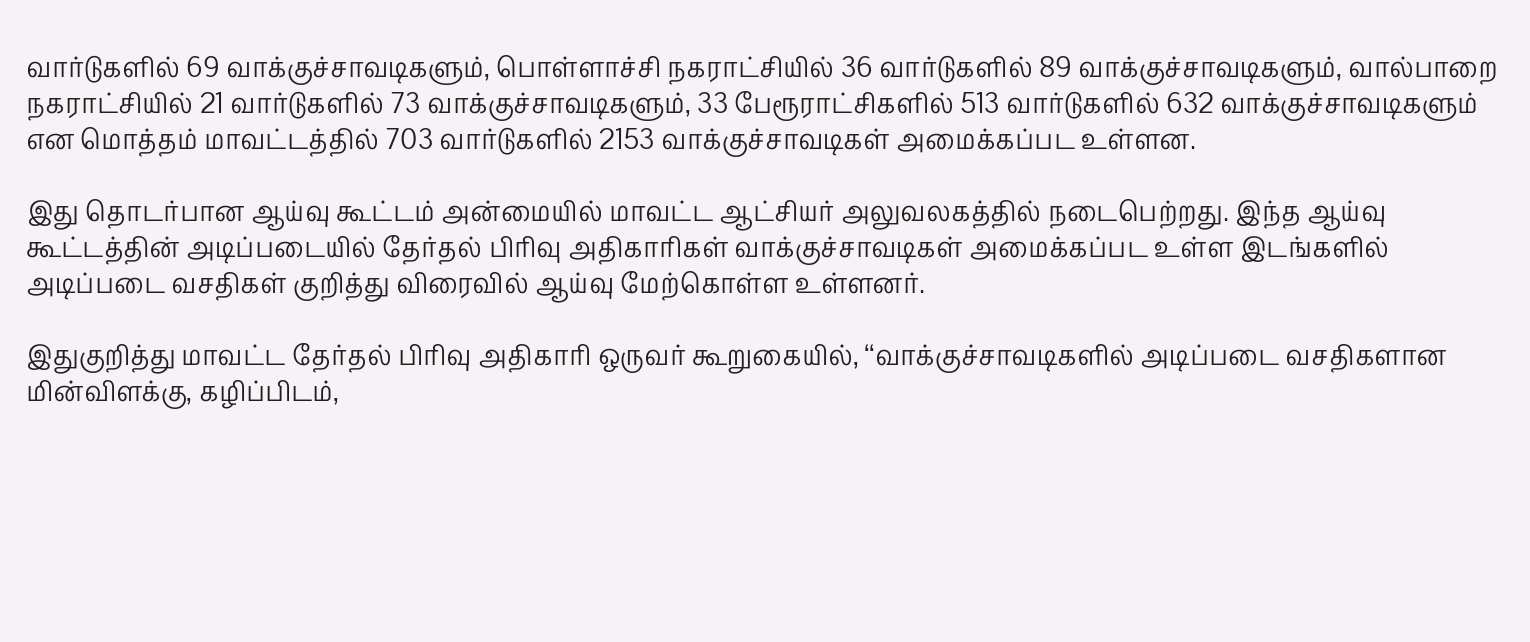வார்டுகளில் 69 வாக்குச்சாவடிகளும், பொள்ளாச்சி நகராட்சியில் 36 வார்டுகளில் 89 வாக்குச்சாவடிகளும், வால்பாறை நகராட்சியில் 21 வார்டுகளில் 73 வாக்குச்சாவடிகளும், 33 பேரூராட்சிகளில் 513 வார்டுகளில் 632 வாக்குச்சாவடிகளும் என மொத்தம் மாவட்டத்தில் 703 வார்டுகளில் 2153 வாக்குச்சாவடிகள் அமைக்கப்பட உள்ளன.

இது தொடர்பான ஆய்வு கூட்டம் அன்மையில் மாவட்ட ஆட்சியர் அலுவலகத்தில் நடைபெற்றது. இந்த ஆய்வு கூட்டத்தின் அடிப்படையில் தேர்தல் பிரிவு அதிகாரிகள் வாக்குச்சாவடிகள் அமைக்கப்பட உள்ள இடங்களில் அடிப்படை வசதிகள் குறித்து விரைவில் ஆய்வு மேற்கொள்ள உள்ளனர்.

இதுகுறித்து மாவட்ட தேர்தல் பிரிவு அதிகாரி ஒருவர் கூறுகையில், ‘‘வாக்குச்சாவடிகளில் அடிப்படை வசதிகளான மின்விளக்கு, கழிப்பிடம்,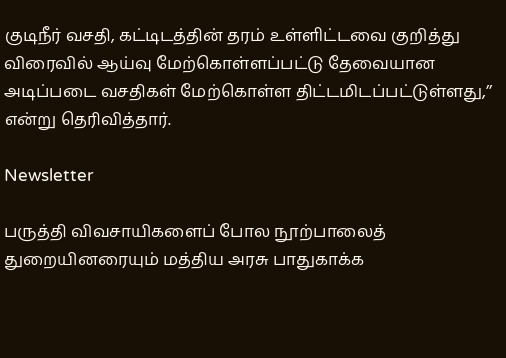குடிநீர் வசதி, கட்டிடத்தின் தரம் உள்ளிட்டவை குறித்து விரைவில் ஆய்வு மேற்கொள்ளப்பட்டு தேவையான அடிப்படை வசதிகள் மேற்கொள்ள திட்டமிடப்பட்டுள்ளது,’’ என்று தெரிவித்தார்.

Newsletter

பருத்தி விவசாயிகளைப் போல நூற்பாலைத் துறையினரையும் மத்திய அரசு பாதுகாக்க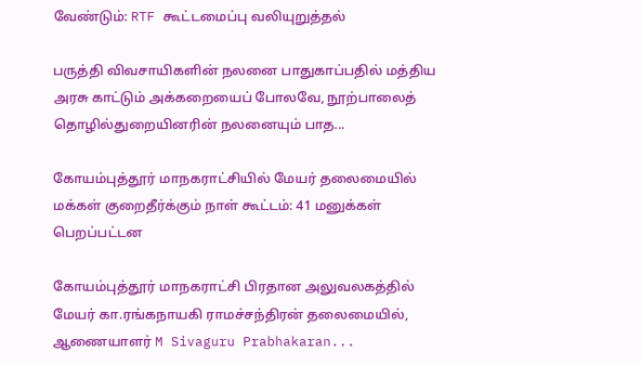வேண்டும்: RTF கூட்டமைப்பு வலியுறுத்தல்

பருத்தி விவசாயிகளின் நலனை பாதுகாப்பதில் மத்திய அரசு காட்டும் அக்கறையைப் போலவே, நூற்பாலைத் தொழில்துறையினரின் நலனையும் பாத...

கோயம்புத்தூர் மாநகராட்சியில் மேயர் தலைமையில் மக்கள் குறைதீர்க்கும் நாள் கூட்டம்: 41 மனுக்கள் பெறப்பட்டன

கோயம்புத்தூர் மாநகராட்சி பிரதான அலுவலகத்தில் மேயர் கா.ரங்கநாயகி ராமச்சந்திரன் தலைமையில், ஆணையாளர் M Sivaguru Prabhakaran...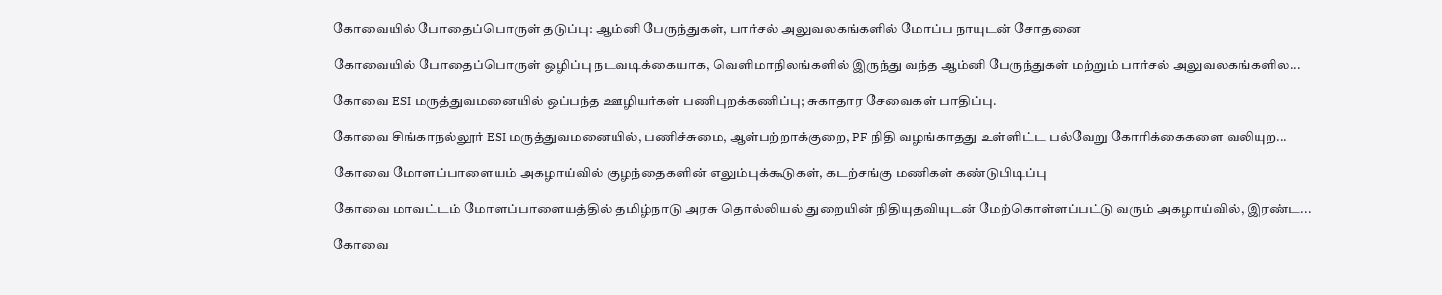கோவையில் போதைப்பொருள் தடுப்பு: ஆம்னி பேருந்துகள், பார்சல் அலுவலகங்களில் மோப்ப நாயுடன் சோதனை

கோவையில் போதைப்பொருள் ஒழிப்பு நடவடிக்கையாக, வெளிமாநிலங்களில் இருந்து வந்த ஆம்னி பேருந்துகள் மற்றும் பார்சல் அலுவலகங்களில...

கோவை ESI மருத்துவமனையில் ஒப்பந்த ஊழியர்கள் பணிபுறக்கணிப்பு; சுகாதார சேவைகள் பாதிப்பு.

கோவை சிங்காநல்லூர் ESI மருத்துவமனையில், பணிச்சுமை, ஆள்பற்றாக்குறை, PF நிதி வழங்காதது உள்ளிட்ட பல்வேறு கோரிக்கைகளை வலியுற...

கோவை மோளப்பாளையம் அகழாய்வில் குழந்தைகளின் எலும்புக்கூடுகள், கடற்சங்கு மணிகள் கண்டுபிடிப்பு

கோவை மாவட்டம் மோளப்பாளையத்தில் தமிழ்நாடு அரசு தொல்லியல் துறையின் நிதியுதவியுடன் மேற்கொள்ளப்பட்டு வரும் அகழாய்வில், இரண்ட...

கோவை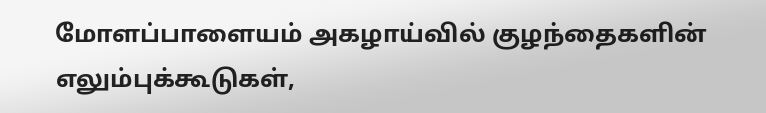மோளப்பாளையம் அகழாய்வில் குழந்தைகளின் எலும்புக்கூடுகள்,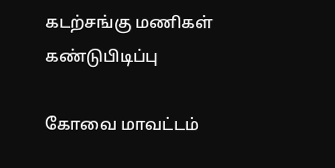கடற்சங்கு மணிகள் கண்டுபிடிப்பு

கோவை மாவட்டம்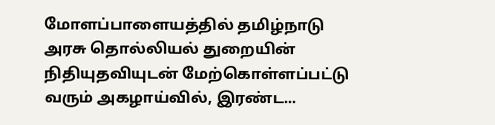மோளப்பாளையத்தில் தமிழ்நாடு அரசு தொல்லியல் துறையின் நிதியுதவியுடன் மேற்கொள்ளப்பட்டு வரும் அகழாய்வில், இரண்ட...